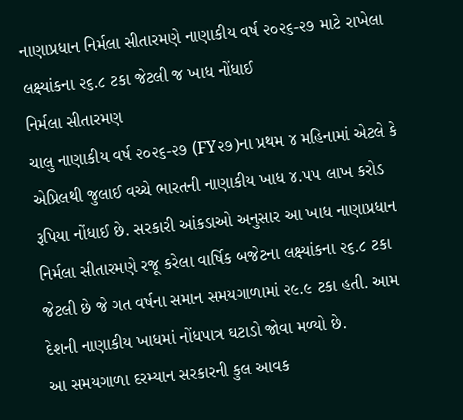નાણાપ્રધાન નિર્મલા સીતારમણે નાણાકીય વર્ષ ૨૦૨૬-૨૭ માટે રાખેલા લક્ષ્યાંકના ૨૬.૮ ટકા જેટલી જ ખાધ નોંધાઈ
નિર્મલા સીતારમણ
ચાલુ નાણાકીય વર્ષ ૨૦૨૬-૨૭ (FY૨૭)ના પ્રથમ ૪ મહિનામાં એટલે કે એપ્રિલથી જુલાઈ વચ્ચે ભારતની નાણાકીય ખાધ ૪.૫૫ લાખ કરોડ રૂપિયા નોંધાઈ છે. સરકારી આંકડાઓ અનુસાર આ ખાધ નાણાપ્રધાન નિર્મલા સીતારમણે રજૂ કરેલા વાર્ષિક બજેટના લક્ષ્યાંકના ૨૬.૮ ટકા જેટલી છે જે ગત વર્ષના સમાન સમયગાળામાં ૨૯.૯ ટકા હતી. આમ દેશની નાણાકીય ખાધમાં નોંધપાત્ર ઘટાડો જોવા મળ્યો છે.
આ સમયગાળા દરમ્યાન સરકારની કુલ આવક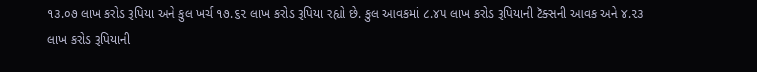૧૩.૦૭ લાખ કરોડ રૂપિયા અને કુલ ખર્ચ ૧૭.૬૨ લાખ કરોડ રૂપિયા રહ્યો છે. કુલ આવકમાં ૮.૪૫ લાખ કરોડ રૂપિયાની ટૅક્સની આવક અને ૪.૨૩ લાખ કરોડ રૂપિયાની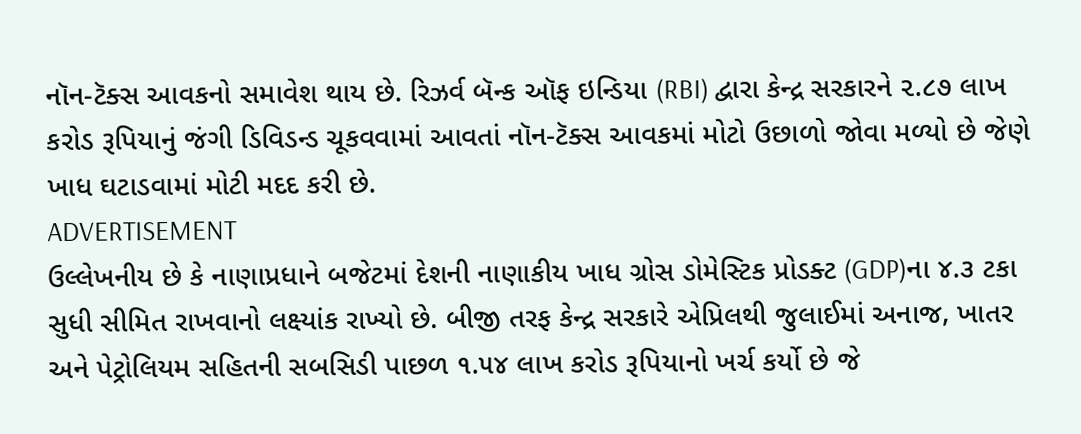નૉન-ટૅક્સ આવકનો સમાવેશ થાય છે. રિઝર્વ બૅન્ક ઑફ ઇન્ડિયા (RBI) દ્વારા કેન્દ્ર સરકારને ૨.૮૭ લાખ કરોડ રૂપિયાનું જંગી ડિવિડન્ડ ચૂકવવામાં આવતાં નૉન-ટૅક્સ આવકમાં મોટો ઉછાળો જોવા મળ્યો છે જેણે ખાધ ઘટાડવામાં મોટી મદદ કરી છે.
ADVERTISEMENT
ઉલ્લેખનીય છે કે નાણાપ્રધાને બજેટમાં દેશની નાણાકીય ખાધ ગ્રોસ ડોમેસ્ટિક પ્રોડક્ટ (GDP)ના ૪.૩ ટકા સુધી સીમિત રાખવાનો લક્ષ્યાંક રાખ્યો છે. બીજી તરફ કેન્દ્ર સરકારે એપ્રિલથી જુલાઈમાં અનાજ, ખાતર અને પેટ્રોલિયમ સહિતની સબસિડી પાછળ ૧.૫૪ લાખ કરોડ રૂપિયાનો ખર્ચ કર્યો છે જે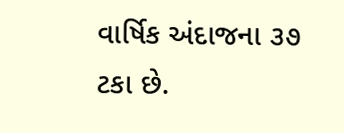વાર્ષિક અંદાજના ૩૭ ટકા છે.